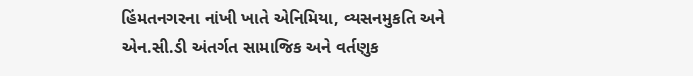હિંમતનગરના નાંખી ખાતે એનિમિયા, વ્યસનમુકતિ અને એન.સી.ડી અંતર્ગત સામાજિક અને વર્તણુક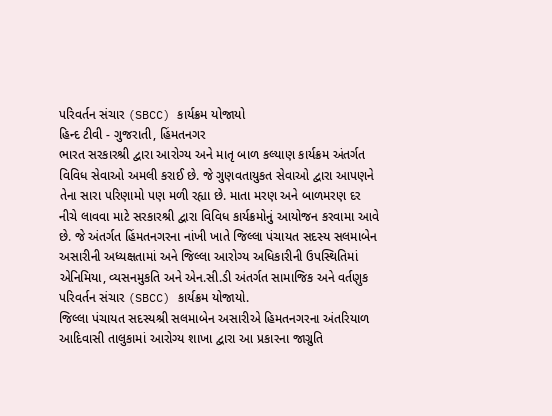પરિવર્તન સંચાર (SBCC) કાર્યક્રમ યોજાયો
હિન્દ ટીવી - ગુજરાતી, હિંમતનગર
ભારત સરકારશ્રી દ્વારા આરોગ્ય અને માતૃ બાળ કલ્યાણ કાર્યક્રમ અંતર્ગત વિવિધ સેવાઓ અમલી કરાઈ છે. જે ગુણવતાયુકત સેવાઓ દ્વારા આપણને તેના સારા પરિણામો પણ મળી રહ્યા છે. માતા મરણ અને બાળમરણ દર નીચે લાવવા માટે સરકારશ્રી દ્વારા વિવિધ કાર્યક્રમોનું આયોજન કરવામા આવે છે. જે અંતર્ગત હિંમતનગરના નાંખી ખાતે જિલ્લા પંચાયત સદસ્ય સલમાબેન અસારીની અધ્યક્ષતામાં અને જિલ્લા આરોગ્ય અધિકારીની ઉપસ્થિતિમાં એનિમિયા, વ્યસનમુકતિ અને એન.સી.ડી અંતર્ગત સામાજિક અને વર્તણુક પરિવર્તન સંચાર (SBCC) કાર્યક્રમ યોજાયો.
જિલ્લા પંચાયત સદસ્યશ્રી સલમાબેન અસારીએ હિમતનગરના અંતરિયાળ આદિવાસી તાલુકામાં આરોગ્ય શાખા દ્વારા આ પ્રકારના જાગ્રુતિ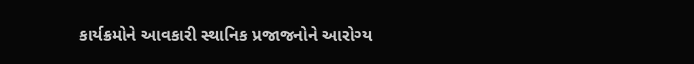કાર્યક્રમોને આવકારી સ્થાનિક પ્રજાજનોને આરોગ્ય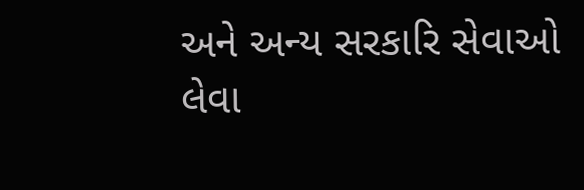અને અન્ય સરકારિ સેવાઓ લેવા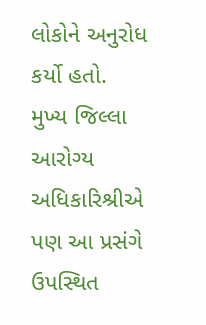લોકોને અનુરોધ કર્યો હતો.
મુખ્ય જિલ્લા આરોગ્ય અધિકારિશ્રીએ પણ આ પ્રસંગે ઉપસ્થિત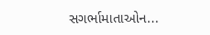સગર્ભામાતાઓન...